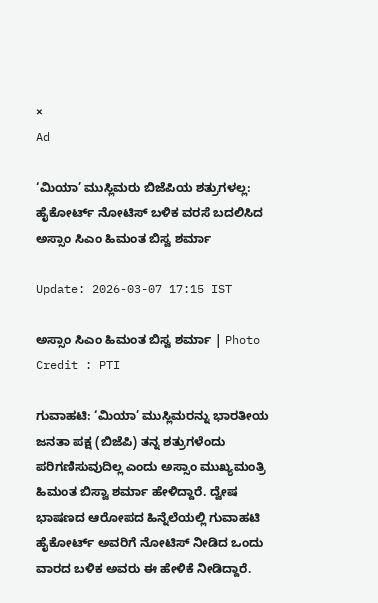×
Ad

‘ಮಿಯಾ’ ಮುಸ್ಲಿಮರು ಬಿಜೆಪಿಯ ಶತ್ರುಗಳಲ್ಲ: ಹೈಕೋರ್ಟ್ ನೋಟಿಸ್ ಬಳಿಕ ವರಸೆ ಬದಲಿಸಿದ ಅಸ್ಸಾಂ ಸಿಎಂ ಹಿಮಂತ ಬಿಸ್ವ ಶರ್ಮಾ

Update: 2026-03-07 17:15 IST

ಅಸ್ಸಾಂ ಸಿಎಂ ಹಿಮಂತ ಬಿಸ್ವ ಶರ್ಮಾ | Photo Credit : PTI

ಗುವಾಹಟಿ: ‘ಮಿಯಾ’ ಮುಸ್ಲಿಮರನ್ನು ಭಾರತೀಯ ಜನತಾ ಪಕ್ಷ (ಬಿಜೆಪಿ) ತನ್ನ ಶತ್ರುಗಳೆಂದು ಪರಿಗಣಿಸುವುದಿಲ್ಲ ಎಂದು ಅಸ್ಸಾಂ ಮುಖ್ಯಮಂತ್ರಿ ಹಿಮಂತ ಬಿಸ್ವಾ ಶರ್ಮಾ ಹೇಳಿದ್ದಾರೆ. ದ್ವೇಷ ಭಾಷಣದ ಆರೋಪದ ಹಿನ್ನೆಲೆಯಲ್ಲಿ ಗುವಾಹಟಿ ಹೈಕೋರ್ಟ್ ಅವರಿಗೆ ನೋಟಿಸ್ ನೀಡಿದ ಒಂದು ವಾರದ ಬಳಿಕ ಅವರು ಈ ಹೇಳಿಕೆ ನೀಡಿದ್ದಾರೆ.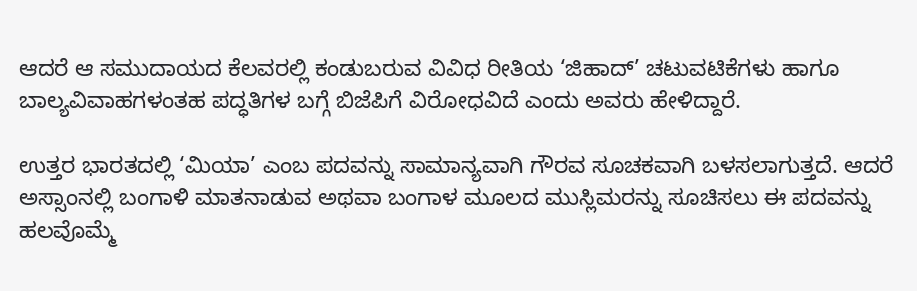ಆದರೆ ಆ ಸಮುದಾಯದ ಕೆಲವರಲ್ಲಿ ಕಂಡುಬರುವ ವಿವಿಧ ರೀತಿಯ ‘ಜಿಹಾದ್’ ಚಟುವಟಿಕೆಗಳು ಹಾಗೂ ಬಾಲ್ಯವಿವಾಹಗಳಂತಹ ಪದ್ಧತಿಗಳ ಬಗ್ಗೆ ಬಿಜೆಪಿಗೆ ವಿರೋಧವಿದೆ ಎಂದು ಅವರು ಹೇಳಿದ್ದಾರೆ.

ಉತ್ತರ ಭಾರತದಲ್ಲಿ ‘ಮಿಯಾ’ ಎಂಬ ಪದವನ್ನು ಸಾಮಾನ್ಯವಾಗಿ ಗೌರವ ಸೂಚಕವಾಗಿ ಬಳಸಲಾಗುತ್ತದೆ. ಆದರೆ ಅಸ್ಸಾಂನಲ್ಲಿ ಬಂಗಾಳಿ ಮಾತನಾಡುವ ಅಥವಾ ಬಂಗಾಳ ಮೂಲದ ಮುಸ್ಲಿಮರನ್ನು ಸೂಚಿಸಲು ಈ ಪದವನ್ನು ಹಲವೊಮ್ಮೆ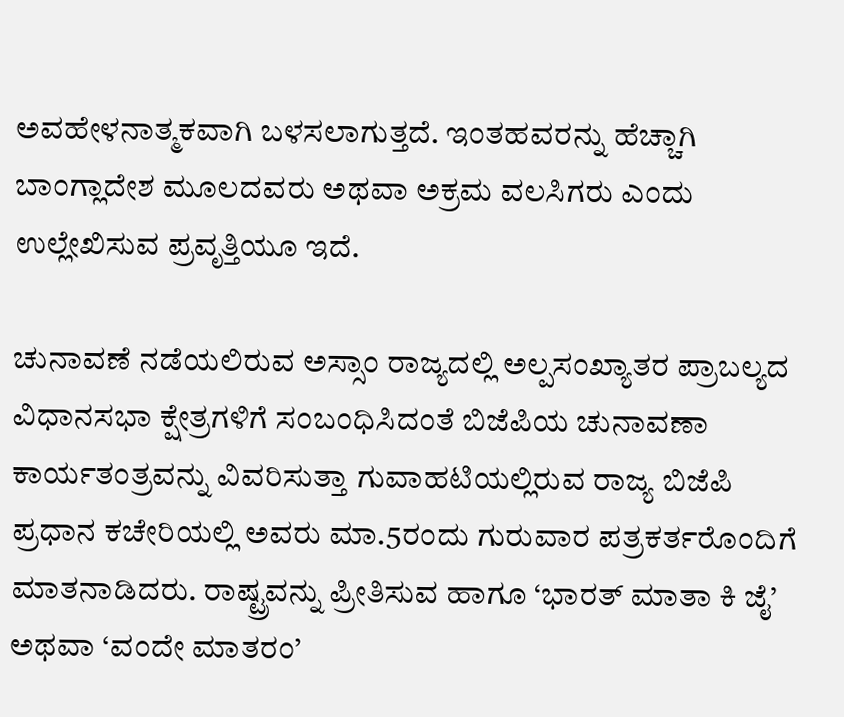ಅವಹೇಳನಾತ್ಮಕವಾಗಿ ಬಳಸಲಾಗುತ್ತದೆ. ಇಂತಹವರನ್ನು ಹೆಚ್ಚಾಗಿ ಬಾಂಗ್ಲಾದೇಶ ಮೂಲದವರು ಅಥವಾ ಅಕ್ರಮ ವಲಸಿಗರು ಎಂದು ಉಲ್ಲೇಖಿಸುವ ಪ್ರವೃತ್ತಿಯೂ ಇದೆ.

ಚುನಾವಣೆ ನಡೆಯಲಿರುವ ಅಸ್ಸಾಂ ರಾಜ್ಯದಲ್ಲಿ ಅಲ್ಪಸಂಖ್ಯಾತರ ಪ್ರಾಬಲ್ಯದ ವಿಧಾನಸಭಾ ಕ್ಷೇತ್ರಗಳಿಗೆ ಸಂಬಂಧಿಸಿದಂತೆ ಬಿಜೆಪಿಯ ಚುನಾವಣಾ ಕಾರ್ಯತಂತ್ರವನ್ನು ವಿವರಿಸುತ್ತಾ ಗುವಾಹಟಿಯಲ್ಲಿರುವ ರಾಜ್ಯ ಬಿಜೆಪಿ ಪ್ರಧಾನ ಕಚೇರಿಯಲ್ಲಿ ಅವರು ಮಾ.5ರಂದು ಗುರುವಾರ ಪತ್ರಕರ್ತರೊಂದಿಗೆ ಮಾತನಾಡಿದರು. ರಾಷ್ಟ್ರವನ್ನು ಪ್ರೀತಿಸುವ ಹಾಗೂ ‘ಭಾರತ್ ಮಾತಾ ಕಿ ಜೈ’ ಅಥವಾ ‘ವಂದೇ ಮಾತರಂ’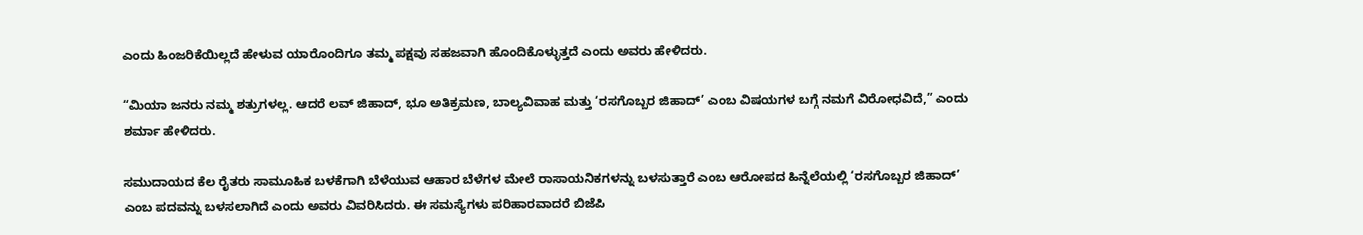ಎಂದು ಹಿಂಜರಿಕೆಯಿಲ್ಲದೆ ಹೇಳುವ ಯಾರೊಂದಿಗೂ ತಮ್ಮ ಪಕ್ಷವು ಸಹಜವಾಗಿ ಹೊಂದಿಕೊಳ್ಳುತ್ತದೆ ಎಂದು ಅವರು ಹೇಳಿದರು.

“ಮಿಯಾ ಜನರು ನಮ್ಮ ಶತ್ರುಗಳಲ್ಲ. ಆದರೆ ಲವ್ ಜಿಹಾದ್, ಭೂ ಅತಿಕ್ರಮಣ, ಬಾಲ್ಯವಿವಾಹ ಮತ್ತು ‘ರಸಗೊಬ್ಬರ ಜಿಹಾದ್’ ಎಂಬ ವಿಷಯಗಳ ಬಗ್ಗೆ ನಮಗೆ ವಿರೋಧವಿದೆ,” ಎಂದು ಶರ್ಮಾ ಹೇಳಿದರು.

ಸಮುದಾಯದ ಕೆಲ ರೈತರು ಸಾಮೂಹಿಕ ಬಳಕೆಗಾಗಿ ಬೆಳೆಯುವ ಆಹಾರ ಬೆಳೆಗಳ ಮೇಲೆ ರಾಸಾಯನಿಕಗಳನ್ನು ಬಳಸುತ್ತಾರೆ ಎಂಬ ಆರೋಪದ ಹಿನ್ನೆಲೆಯಲ್ಲಿ ‘ರಸಗೊಬ್ಬರ ಜಿಹಾದ್’ ಎಂಬ ಪದವನ್ನು ಬಳಸಲಾಗಿದೆ ಎಂದು ಅವರು ವಿವರಿಸಿದರು. ಈ ಸಮಸ್ಯೆಗಳು ಪರಿಹಾರವಾದರೆ ಬಿಜೆಪಿ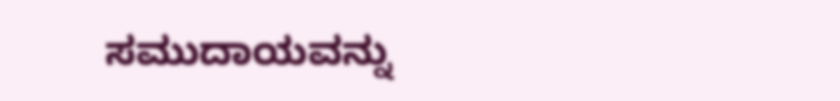ಸಮುದಾಯವನ್ನು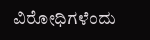ವಿರೋಧಿಗಳೆಂದು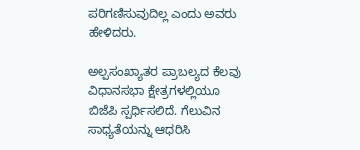ಪರಿಗಣಿಸುವುದಿಲ್ಲ ಎಂದು ಅವರು ಹೇಳಿದರು.

ಅಲ್ಪಸಂಖ್ಯಾತರ ಪ್ರಾಬಲ್ಯದ ಕೆಲವು ವಿಧಾನಸಭಾ ಕ್ಷೇತ್ರಗಳಲ್ಲಿಯೂ ಬಿಜೆಪಿ ಸ್ಪರ್ಧಿಸಲಿದೆ. ಗೆಲುವಿನ ಸಾಧ್ಯತೆಯನ್ನು ಆಧರಿಸಿ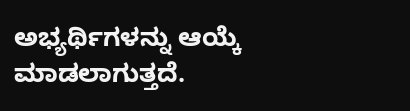ಅಭ್ಯರ್ಥಿಗಳನ್ನು ಆಯ್ಕೆ ಮಾಡಲಾಗುತ್ತದೆ.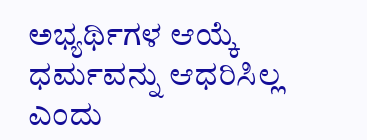ಅಭ್ಯರ್ಥಿಗಳ ಆಯ್ಕೆ ಧರ್ಮವನ್ನು ಆಧರಿಸಿಲ್ಲ ಎಂದು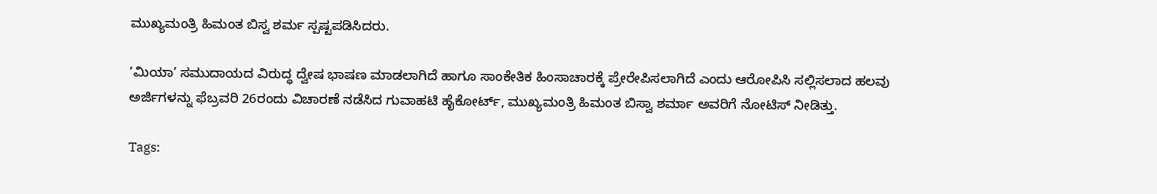ಮುಖ್ಯಮಂತ್ರಿ ಹಿಮಂತ ಬಿಸ್ವ ಶರ್ಮ ಸ್ಪಷ್ಟಪಡಿಸಿದರು.

‘ಮಿಯಾ’ ಸಮುದಾಯದ ವಿರುದ್ಧ ದ್ವೇಷ ಭಾಷಣ ಮಾಡಲಾಗಿದೆ ಹಾಗೂ ಸಾಂಕೇತಿಕ ಹಿಂಸಾಚಾರಕ್ಕೆ ಪ್ರೇರೇಪಿಸಲಾಗಿದೆ ಎಂದು ಆರೋಪಿಸಿ ಸಲ್ಲಿಸಲಾದ ಹಲವು ಅರ್ಜಿಗಳನ್ನು ಫೆಬ್ರವರಿ 26ರಂದು ವಿಚಾರಣೆ ನಡೆಸಿದ ಗುವಾಹಟಿ ಹೈಕೋರ್ಟ್, ಮುಖ್ಯಮಂತ್ರಿ ಹಿಮಂತ ಬಿಸ್ವಾ ಶರ್ಮಾ ಅವರಿಗೆ ನೋಟಿಸ್ ನೀಡಿತ್ತು.

Tags: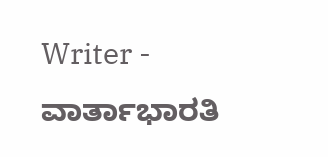Writer - ವಾರ್ತಾಭಾರತಿ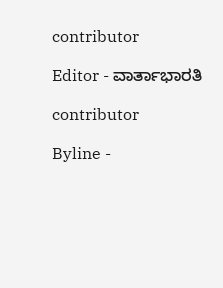contributor

Editor - ವಾರ್ತಾಭಾರತಿ

contributor

Byline -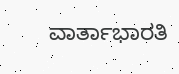ವಾರ್ತಾಭಾರತಿ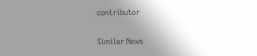contributor

Similar News